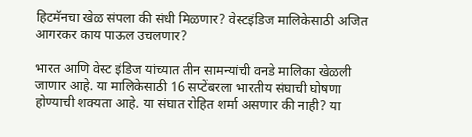हिटमॅनचा खेळ संपला की संधी मिळणार? वेस्टइंडिज मालिकेसाठी अजित आगरकर काय पाऊल उचलणार?

भारत आणि वेस्ट इंडिज यांच्यात तीन सामन्यांची वनडे मालिका खेळली जाणार आहे. या मालिकेसाठी 16 सप्टेंबरला भारतीय संघाची घोषणा होण्याची शक्यता आहे. या संघात रोहित शर्मा असणार की नाही? या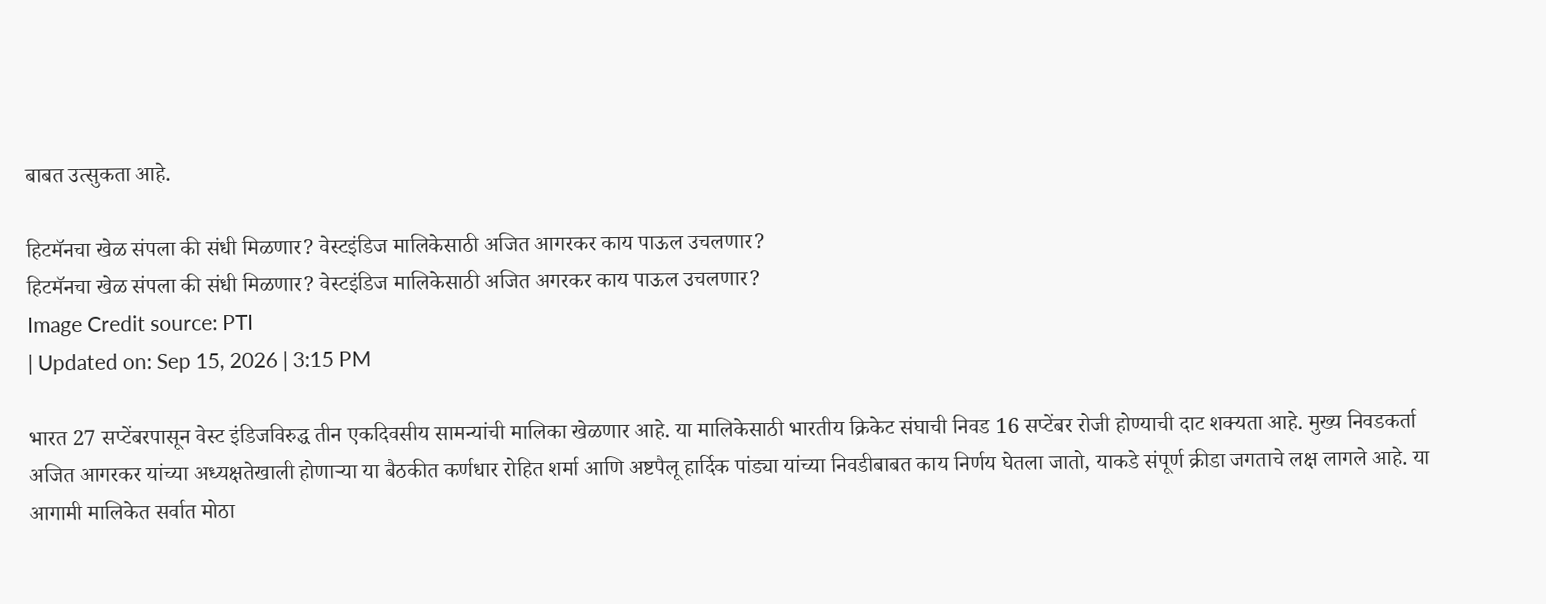बाबत उत्सुकता आहे.

हिटमॅनचा खेळ संपला की संधी मिळणार? वेस्टइंडिज मालिकेसाठी अजित आगरकर काय पाऊल उचलणार?
हिटमॅनचा खेळ संपला की संधी मिळणार? वेस्टइंडिज मालिकेसाठी अजित अगरकर काय पाऊल उचलणार?
Image Credit source: PTI
| Updated on: Sep 15, 2026 | 3:15 PM

भारत 27 सप्टेंबरपासून वेस्ट इंडिजविरुद्ध तीन एकदिवसीय सामन्यांची मालिका खेळणार आहे. या मालिकेसाठी भारतीय क्रिकेट संघाची निवड 16 सप्टेंबर रोजी होण्याची दाट शक्यता आहे. मुख्य निवडकर्ता अजित आगरकर यांच्या अध्यक्षतेखाली होणाऱ्या या बैठकीत कर्णधार रोहित शर्मा आणि अष्टपैलू हार्दिक पांड्या यांच्या निवडीबाबत काय निर्णय घेतला जातो, याकडे संपूर्ण क्रीडा जगताचे लक्ष लागले आहे. या आगामी मालिकेत सर्वात मोठा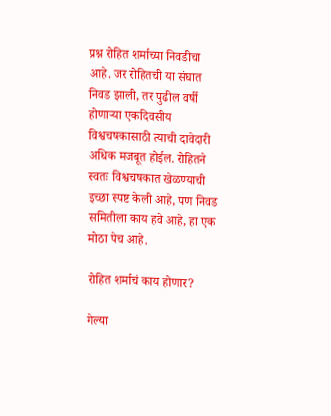प्रश्न रोहित शर्माच्या निवडीचा आहे. जर रोहितची या संघात निवड झाली, तर पुढील वर्षी होणाऱ्या एकदिवसीय विश्वचषकासाठी त्याची दावेदारी अधिक मजबूत होईल. रोहितने स्वतः विश्वचषकात खेळण्याची इच्छा स्पष्ट केली आहे, पण निवड समितीला काय हवे आहे, हा एक मोठा पेच आहे.

रोहित शर्माचं काय होणार?

गेल्या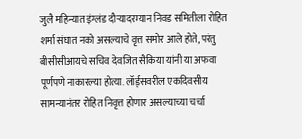जुलै महिन्यात इंग्लंड दौऱ्यादरम्यान निवड समितीला रोहित शर्मा संघात नको असल्याचे वृत्त समोर आले होते, परंतु बीसीसीआयचे सचिव देवजित सैकिया यांनी या अफवा पूर्णपणे नाकारल्या होत्या. लॉर्ड्सवरील एकदिवसीय सामन्यानंतर रोहित निवृत्त होणार असल्याच्या चर्चा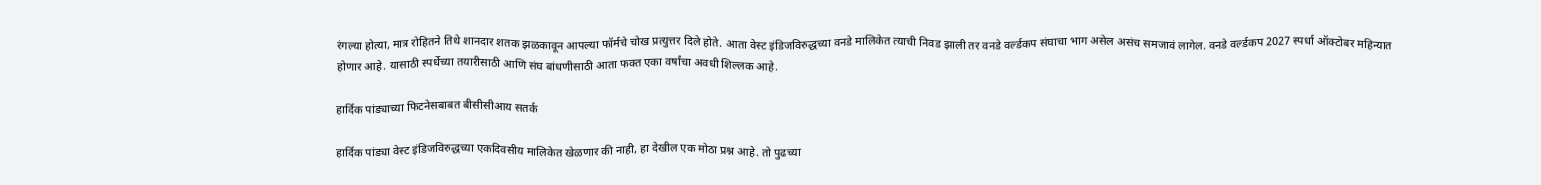रंगल्या होत्या, मात्र रोहितने तिथे शानदार शतक झळकावून आपल्या फॉर्मचे चोख प्रत्युत्तर दिले होते. आता वेस्ट इंडिजविरुद्धच्या वनडे मालिकेत त्याची निवड झाली तर वनडे वर्ल्डकप संघाचा भाग असेल असंच समजावं लागेल. वनडे वर्ल्डकप 2027 स्पर्धा ऑक्टोबर महिन्यात होणार आहे. यासाठी स्पर्धेच्या तयारीसाठी आणि संघ बांधणीसाठी आता फक्त एका वर्षांचा अवधी शिल्लक आहे.

हार्दिक पांड्याच्या फिटनेसबाबत बीसीसीआय सतर्क

हार्दिक पांड्या वेस्ट इंडिजविरुद्धच्या एकदिवसीय मालिकेत खेळणार की नाही, हा देखील एक मोठा प्रश्न आहे. तो पुढच्या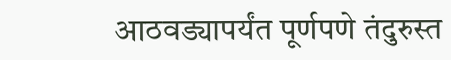आठवड्यापर्यंत पूर्णपणे तंदुरुस्त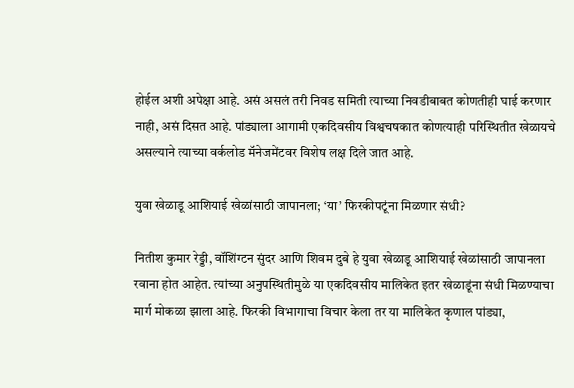होईल अशी अपेक्षा आहे. असं असलं तरी निवड समिती त्याच्या निवडीबाबत कोणतीही घाई करणार नाही, असं दिसत आहे. पांड्याला आगामी एकदिवसीय विश्वचषकात कोणत्याही परिस्थितीत खेळायचे असल्याने त्याच्या वर्कलोड मॅनेजमेंटवर विशेष लक्ष दिले जात आहे.

युवा खेळाडू आशियाई खेळांसाठी जापानला; ‘या’ फिरकीपटूंना मिळणार संधी?

नितीश कुमार रेड्डी, वॉशिंग्टन सुंदर आणि शिवम दुबे हे युवा खेळाडू आशियाई खेळांसाठी जापानला रवाना होत आहेत. त्यांच्या अनुपस्थितीमुळे या एकदिवसीय मालिकेत इतर खेळाडूंना संधी मिळण्याचा मार्ग मोकळा झाला आहे. फिरकी विभागाचा विचार केला तर या मालिकेत कृणाल पांड्या,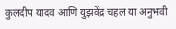कुलदीप यादव आणि युझवेंद्र चहल या अनुभवी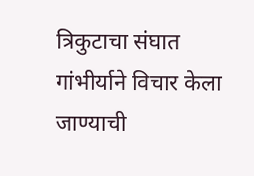त्रिकुटाचा संघात गांभीर्याने विचार केला जाण्याची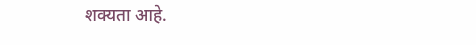शक्यता आहे.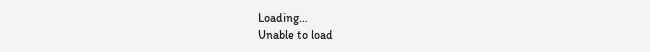Loading...
Unable to load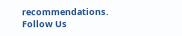recommendations.
Follow Us